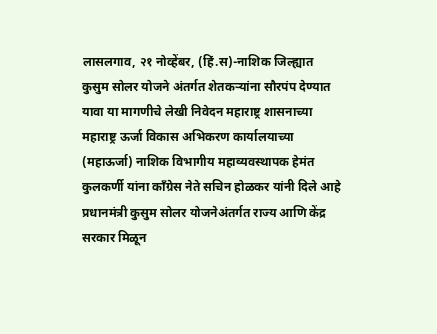लासलगाव, २१ नोव्हेंबर, (हिं.स)-नाशिक जिल्ह्यात कुसुम सोलर योजने अंतर्गत शेतकऱ्यांना सौरपंप देण्यात यावा या मागणीचे लेखी निवेदन महाराष्ट्र शासनाच्या महाराष्ट्र ऊर्जा विकास अभिकरण कार्यालयाच्या (महाऊर्जा) नाशिक विभागीय महाव्यवस्थापक हेमंत कुलकर्णी यांना काँग्रेस नेते सचिन होळकर यांनी दिले आहे
प्रधानमंत्री कुसुम सोलर योजनेअंतर्गत राज्य आणि केंद्र सरकार मिळून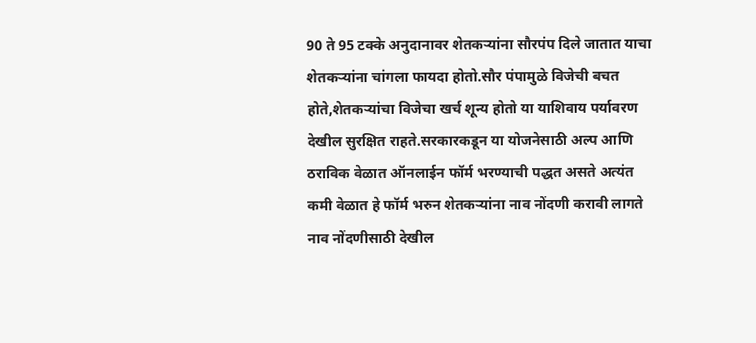90 ते 95 टक्के अनुदानावर शेतकऱ्यांना सौरपंप दिले जातात याचा शेतकऱ्यांना चांगला फायदा होतो.सौर पंपामुळे विजेची बचत होते,शेतकऱ्यांचा विजेचा खर्च शून्य होतो या याशिवाय पर्यावरण देखील सुरक्षित राहते.सरकारकडून या योजनेसाठी अल्प आणि ठराविक वेळात ऑनलाईन फॉर्म भरण्याची पद्धत असते अत्यंत कमी वेळात हे फॉर्म भरुन शेतकऱ्यांना नाव नोंदणी करावी लागते नाव नोंदणीसाठी देखील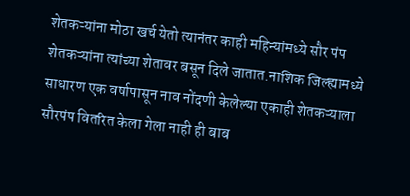शेतकऱ्यांना मोठा खर्च येतो त्यानंतर काही महिन्यांमध्ये सौर पंप शेतकऱ्यांना त्यांच्या शेतावर बसून दिले जातात.नाशिक जिल्ह्यामध्ये साधारण एक वर्षापासून नाव नोंदणी केलेल्या एकाही शेतकऱ्याला सौरपंप वितरित केला गेला नाही ही बाब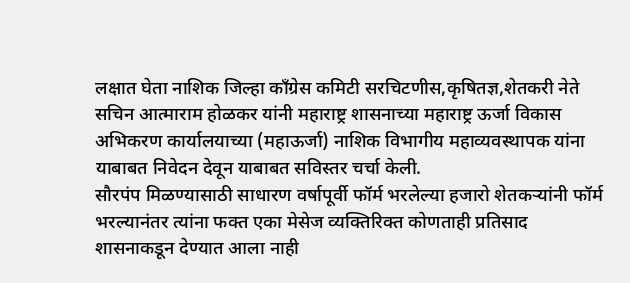लक्षात घेता नाशिक जिल्हा काँग्रेस कमिटी सरचिटणीस,कृषितज्ञ,शेतकरी नेते सचिन आत्माराम होळकर यांनी महाराष्ट्र शासनाच्या महाराष्ट्र ऊर्जा विकास अभिकरण कार्यालयाच्या (महाऊर्जा) नाशिक विभागीय महाव्यवस्थापक यांना याबाबत निवेदन देवून याबाबत सविस्तर चर्चा केली.
सौरपंप मिळण्यासाठी साधारण वर्षापूर्वी फॉर्म भरलेल्या हजारो शेतकऱ्यांनी फॉर्म भरल्यानंतर त्यांना फक्त एका मेसेज व्यक्तिरिक्त कोणताही प्रतिसाद शासनाकडून देण्यात आला नाही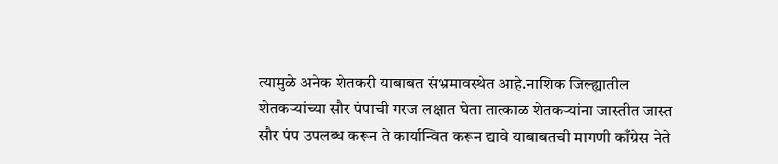त्यामुळे अनेक शेतकरी याबाबत संभ्रमावस्थेत आहे.नाशिक जिल्ह्यातील शेतकऱ्यांच्या सौर पंपाची गरज लक्षात घेता तात्काळ शेतकऱ्यांना जास्तीत जास्त सौर पंप उपलब्ध करून ते कार्यान्वित करून द्यावे याबाबतची मागणी काँग्रेस नेते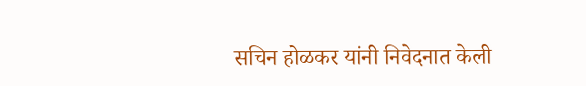सचिन होळकर यांनी निवेदनात केली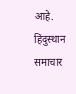आहे.
हिंदुस्थान समाचार